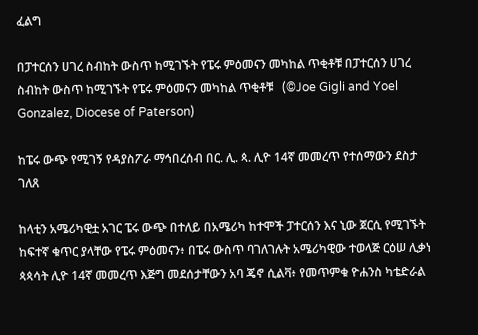ፈልግ

በፓተርሰን ሀገረ ስብከት ውስጥ ከሚገኙት የፔሩ ምዕመናን መካከል ጥቂቶቹ በፓተርሰን ሀገረ ስብከት ውስጥ ከሚገኙት የፔሩ ምዕመናን መካከል ጥቂቶቹ   (©Joe Gigli and Yoel Gonzalez, Diocese of Paterson)

ከፔሩ ውጭ የሚገኝ የዳያስፖራ ማኅበረሰብ በር. ሊ. ጳ. ሊዮ 14ኛ መመረጥ የተሰማውን ደስታ ገለጸ

ከላቲን አሜሪካዊቷ አገር ፔሩ ውጭ በተለይ በአሜሪካ ከተሞች ፓተርሰን እና ኒው ጀርሲ የሚገኙት ከፍተኛ ቁጥር ያላቸው የፔሩ ምዕመናን፥ በፔሩ ውስጥ ባገለገሉት አሜሪካዊው ተወላጅ ርዕሠ ሊቃነ ጳጳሳት ሊዮ 14ኛ መመረጥ እጅግ መደሰታቸውን አባ ጄኖ ሲልቫ፥ የመጥምቁ ዮሐንስ ካቴድራል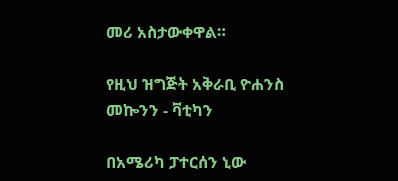መሪ አስታውቀዋል።

የዚህ ዝግጅት አቅራቢ ዮሐንስ መኰንን - ቫቲካን

በአሜሪካ ፓተርሰን ኒው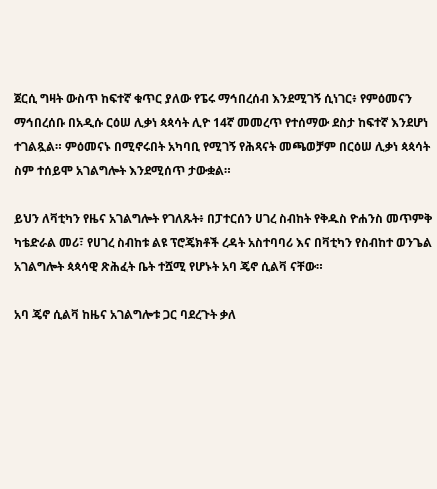ጀርሲ ግዛት ውስጥ ከፍተኛ ቁጥር ያለው የፔሩ ማኅበረሰብ እንደሚገኝ ሲነገር፥ የምዕመናን ማኅበረሰቡ በአዲሱ ርዕሠ ሊቃነ ጳጳሳት ሊዮ 14ኛ መመረጥ የተሰማው ደስታ ከፍተኛ እንደሆነ ተገልጿል። ምዕመናኑ በሚኖሩበት አካባቢ የሚገኝ የሕጻናት መጫወቻም በርዕሠ ሊቃነ ጳጳሳት ስም ተሰይሞ አገልግሎት እንደሚሰጥ ታውቋል።

ይህን ለቫቲካን የዜና አገልግሎት የገለጹት፥ በፓተርሰን ሀገረ ስብከት የቅዱስ ዮሐንስ መጥምቅ ካቴድራል መሪ፣ የሀገረ ስብከቱ ልዩ ፕሮጄክቶች ረዳት አስተባባሪ እና በቫቲካን የስብከተ ወንጌል አገልግሎት ጳጳሳዊ ጽሕፈት ቤት ተሿሚ የሆኑት አባ ጄኖ ሲልቫ ናቸው።

አባ ጄኖ ሲልቫ ከዜና አገልግሎቱ ጋር ባደረጉት ቃለ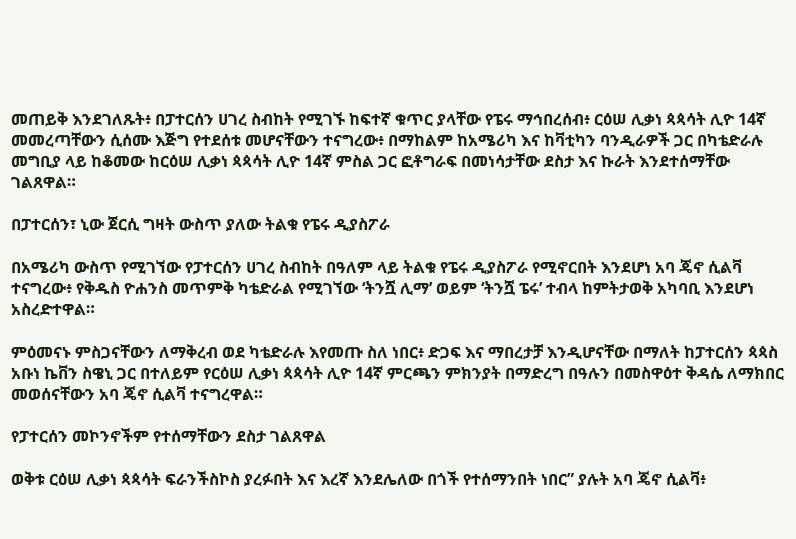መጠይቅ እንደገለጹት፥ በፓተርሰን ሀገረ ስብከት የሚገኙ ከፍተኛ ቁጥር ያላቸው የፔሩ ማኅበረሰብ፥ ርዕሠ ሊቃነ ጳጳሳት ሊዮ 14ኛ መመረጣቸውን ሲሰሙ እጅግ የተደሰቱ መሆናቸውን ተናግረው፥ በማከልም ከአሜሪካ እና ከቫቲካን ባንዲራዎች ጋር በካቴድራሉ መግቢያ ላይ ከቆመው ከርዕሠ ሊቃነ ጳጳሳት ሊዮ 14ኛ ምስል ጋር ፎቶግራፍ በመነሳታቸው ደስታ እና ኩራት እንደተሰማቸው ገልጸዋል።

በፓተርሰን፣ ኒው ጀርሲ ግዛት ውስጥ ያለው ትልቁ የፔሩ ዲያስፖራ

በአሜሪካ ውስጥ የሚገኘው የፓተርሰን ሀገረ ስብከት በዓለም ላይ ትልቁ የፔሩ ዲያስፖራ የሚኖርበት እንደሆነ አባ ጄኖ ሲልቫ ተናግረው፥ የቅዱስ ዮሐንስ መጥምቅ ካቴድራል የሚገኘው ‘ትንሿ ሊማ’ ወይም ‘ትንሿ ፔሩ’ ተብላ ከምትታወቅ አካባቢ እንደሆነ አስረድተዋል።

ምዕመናኑ ምስጋናቸውን ለማቅረብ ወደ ካቴድራሉ እየመጡ ስለ ነበር፥ ድጋፍ እና ማበረታቻ እንዲሆናቸው በማለት ከፓተርሰን ጳጳስ አቡነ ኬቨን ስዌኒ ጋር በተለይም የርዕሠ ሊቃነ ጳጳሳት ሊዮ 14ኛ ምርጫን ምክንያት በማድረግ በዓሉን በመስዋዕተ ቅዳሴ ለማክበር መወሰናቸውን አባ ጄኖ ሲልቫ ተናግረዋል።

የፓተርሰን መኮንኖችም የተሰማቸውን ደስታ ገልጸዋል

ወቅቱ ርዕሠ ሊቃነ ጳጳሳት ፍራንችስኮስ ያረፉበት እና እረኛ እንደሌለው በጎች የተሰማንበት ነበር” ያሉት አባ ጄኖ ሲልቫ፥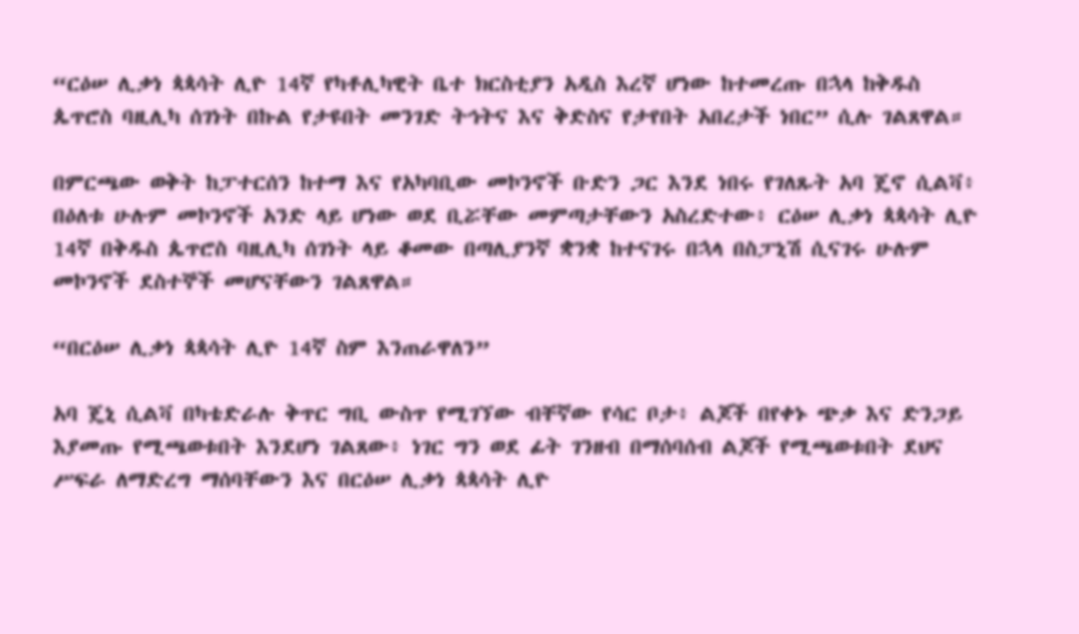“ርዕሠ ሊቃነ ጳጳሳት ሊዮ 14ኛ የካቶሊካዊት ቤተ ክርስቲያን አዲስ እረኛ ሆነው ከተመረጡ በኋላ ከቅዱስ ጴጥሮስ ባዚሊካ ሰገነት በኩል የታዩበት መንገድ ትኅትና እና ቅድስና የታየበት አበረታች ነበር” ሲሉ ገልጸዋል።

በምርጫው ወቅት ከፓተርሰን ከተማ እና የአካባቢው መኮንኖች ቡድን ጋር እንደ ነበሩ የገለጹት አባ ጄኖ ሲልቫ፥ በዕለቱ ሁሉም መኮንኖች አንድ ላይ ሆነው ወደ ቢሯቸው መምጣታቸውን አስረድተው፥ ርዕሠ ሊቃነ ጳጳሳት ሊዮ 14ኛ በቅዱስ ጴጥሮስ ባዚሊካ ሰገነት ላይ ቆመው በጣሊያንኛ ቋንቋ ከተናገሩ በኋላ በስፓኒሽ ሲናገሩ ሁሉም መኮንኖች ደስተኞች መሆናቸውን ገልጸዋል።

“በርዕሠ ሊቃነ ጳጳሳት ሊዮ 14ኛ ስም እንጠራዋለን”

አባ ጄኒ ሲልቫ በካቴድራሉ ቅጥር ግቢ ውስጥ የሚገኘው ብቸኛው የሳር ቦታ፥ ልጆች በየቀኑ ጭቃ እና ድንጋይ እያመጡ የሚጫወቱበት እንደሆነ ገልጸው፥ ነገር ግን ወደ ፊት ገንዘብ በማሰባሰብ ልጆች የሚጫወቱበት ደህና ሥፍራ ለማድረግ ማሰባቸውን እና በርዕሠ ሊቃነ ጳጳሳት ሊዮ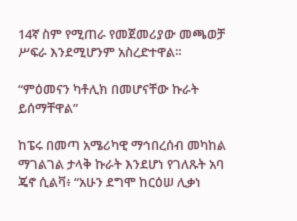14ኛ ስም የሚጠራ የመጀመሪያው መጫወቻ ሥፍራ እንደሚሆንም አስረድተዋል።

“ምዕመናን ካቶሊክ በመሆናቸው ኩራት ይሰማቸዋል”

ከፔሩ በመጣ አሜሪካዊ ማኅበረሰብ መካከል ማገልገል ታላቅ ኩራት እንደሆነ የገለጹት አባ ጄኖ ሲልቫ፥ “አሁን ደግሞ ከርዕሠ ሊቃነ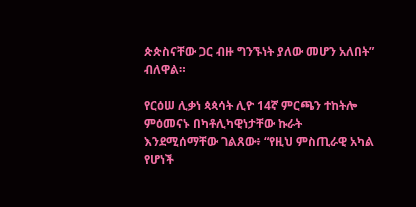ጵጵስናቸው ጋር ብዙ ግንኙነት ያለው መሆን አለበት” ብለዋል።

የርዕሠ ሊቃነ ጳጳሳት ሊዮ 14ኛ ምርጫን ተከትሎ ምዕመናኑ በካቶሊካዊነታቸው ኩራት እንደሚሰማቸው ገልጸው፥ “የዚህ ምስጢራዊ አካል የሆነች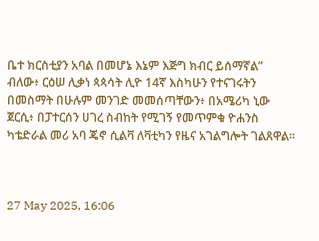ቤተ ክርስቲያን አባል በመሆኔ እኔም እጅግ ክብር ይሰማኛል” ብለው፥ ርዕሠ ሊቃነ ጳጳሳት ሊዮ 14ኛ እስካሁን የተናገሩትን በመስማት በሁሉም መንገድ መመሰጣቸውን፥ በአሜሪካ ኒው ጀርሲ፥ በፓተርሰን ሀገረ ስብከት የሚገኝ የመጥምቁ ዮሐንስ ካቴድራል መሪ አባ ጄኖ ሲልቫ ለቫቲካን የዜና አገልግሎት ገልጸዋል።



27 May 2025, 16:06